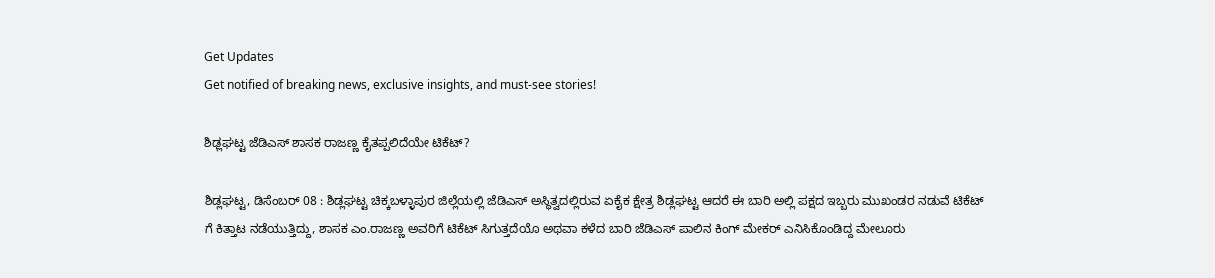Get Updates
Get notified of breaking news, exclusive insights, and must-see stories!

ಶಿಢ್ಲಘಟ್ಟ ಜೆಡಿಎಸ್ ಶಾಸಕ ರಾಜಣ್ಣ ಕೈತಪ್ಪಲಿದೆಯೇ ಟಿಕೆಟ್?

ಶಿಡ್ಲಘಟ್ಟ, ಡಿಸೆಂಬರ್ 08 : ಶಿಡ್ಲಘಟ್ಟ ಚಿಕ್ಕಬಳ್ಳಾಪುರ ಜಿಲ್ಲೆಯಲ್ಲಿ ಜೆಡಿಎಸ್ ಅಸ್ಥಿತ್ವದಲ್ಲಿರುವ ಏಕೈಕ ಕ್ಷೇತ್ರ ಶಿಡ್ಲಘಟ್ಟ ಆದರೆ ಈ ಬಾರಿ ಅಲ್ಲಿ ಪಕ್ಷದ ಇಬ್ಬರು ಮುಖಂಡರ ನಡುವೆ ಟಿಕೆಟ್ ಗೆ ಕಿತ್ತಾಟ ನಡೆಯುತ್ತಿದ್ದು, ಶಾಸಕ ಎಂ.ರಾಜಣ್ಣ ಅವರಿಗೆ ಟಿಕೆಟ್ ಸಿಗುತ್ತದೆಯೊ ಅಥವಾ ಕಳೆದ ಬಾರಿ ಜೆಡಿಎಸ್ ಪಾಲಿನ ಕಿಂಗ್ ಮೇಕರ್ ಎನಿಸಿಕೊಂಡಿದ್ದ ಮೇಲೂರು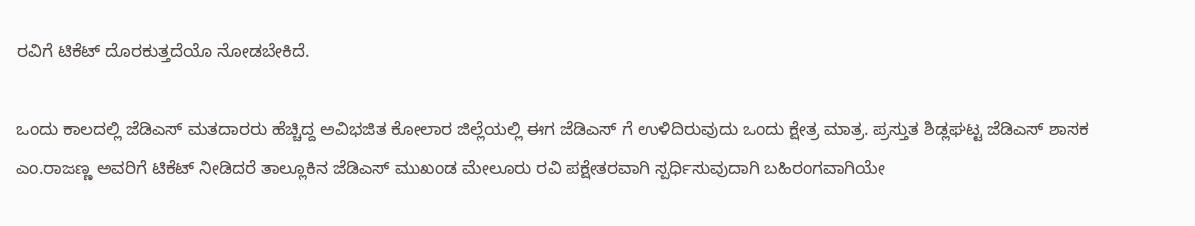ರವಿಗೆ ಟಿಕೆಟ್ ದೊರಕುತ್ತದೆಯೊ ನೋಡಬೇಕಿದೆ.

ಒಂದು ಕಾಲದಲ್ಲಿ ಜೆಡಿಎಸ್ ಮತದಾರರು ಹೆಚ್ಚಿದ್ದ ಅವಿಭಜಿತ ಕೋಲಾರ ಜಿಲ್ಲೆಯಲ್ಲಿ ಈಗ ಜೆಡಿಎಸ್ ಗೆ ಉಳಿದಿರುವುದು ಒಂದು ಕ್ಷೇತ್ರ ಮಾತ್ರ. ಪ್ರಸ್ತುತ ಶಿಡ್ಲಘಟ್ಟ ಜೆಡಿಎಸ್ ಶಾಸಕ ಎಂ.ರಾಜಣ್ಣ ಅವರಿಗೆ ಟಿಕೆಟ್ ನೀಡಿದರೆ ತಾಲ್ಲೂಕಿನ ಜೆಡಿಎಸ್ ಮುಖಂಡ ಮೇಲೂರು ರವಿ ಪಕ್ಷೇತರವಾಗಿ ಸ್ಪರ್ಧಿಸುವುದಾಗಿ ಬಹಿರಂಗವಾಗಿಯೇ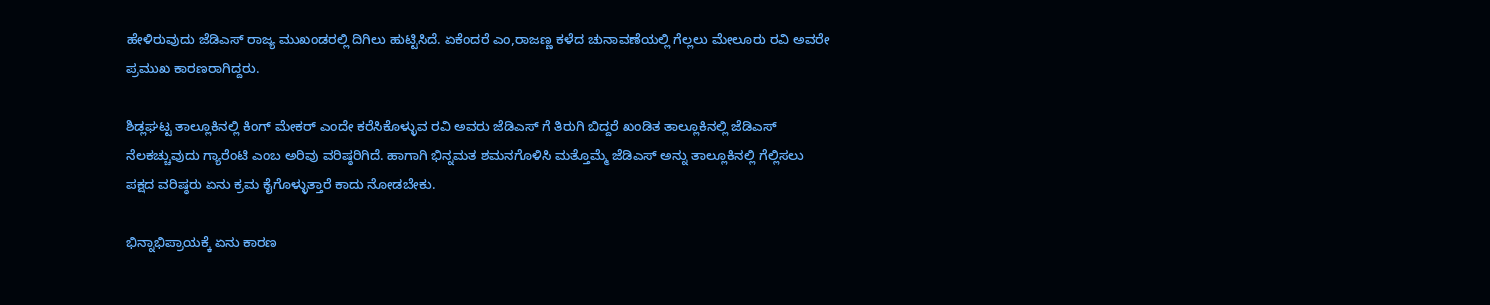ಹೇಳಿರುವುದು ಜೆಡಿಎಸ್ ರಾಜ್ಯ ಮುಖಂಡರಲ್ಲಿ ದಿಗಿಲು ಹುಟ್ಟಿಸಿದೆ. ಏಕೆಂದರೆ ಎಂ,ರಾಜಣ್ಣ ಕಳೆದ ಚುನಾವಣೆಯಲ್ಲಿ ಗೆಲ್ಲಲು ಮೇಲೂರು ರವಿ ಅವರೇ ಪ್ರಮುಖ ಕಾರಣರಾಗಿದ್ದರು.

ಶಿಡ್ಲಘಟ್ಟ ತಾಲ್ಲೂಕಿನಲ್ಲಿ ಕಿಂಗ್ ಮೇಕರ್ ಎಂದೇ ಕರೆಸಿಕೊಳ್ಳುವ ರವಿ ಅವರು ಜೆಡಿಎಸ್ ಗೆ ತಿರುಗಿ ಬಿದ್ದರೆ ಖಂಡಿತ ತಾಲ್ಲೂಕಿನಲ್ಲಿ ಜೆಡಿಎಸ್ ನೆಲಕಚ್ಚುವುದು ಗ್ಯಾರೆಂಟಿ ಎಂಬ ಅರಿವು ವರಿಷ್ಠರಿಗಿದೆ. ಹಾಗಾಗಿ ಭಿನ್ನಮತ ಶಮನಗೊಳಿಸಿ ಮತ್ತೊಮ್ಮೆ ಜೆಡಿಎಸ್ ಅನ್ನು ತಾಲ್ಲೂಕಿನಲ್ಲಿ ಗೆಲ್ಲಿಸಲು ಪಕ್ಷದ ವರಿಷ್ಠರು ಏನು ಕ್ರಮ ಕೈಗೊಳ್ಳುತ್ತಾರೆ ಕಾದು ನೋಡಬೇಕು.

ಭಿನ್ನಾಭಿಪ್ರಾಯಕ್ಕೆ ಏನು ಕಾರಣ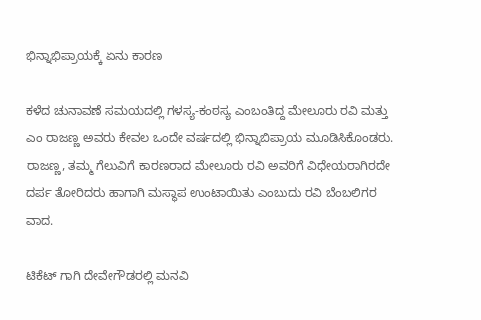ಭಿನ್ನಾಭಿಪ್ರಾಯಕ್ಕೆ ಏನು ಕಾರಣ

ಕಳೆದ ಚುನಾವಣೆ ಸಮಯದಲ್ಲಿ ಗಳಸ್ಯ-ಕಂಠಸ್ಯ ಎಂಬಂತಿದ್ದ ಮೇಲೂರು ರವಿ ಮತ್ತು ಎಂ ರಾಜಣ್ಣ ಅವರು ಕೇವಲ ಒಂದೇ ವರ್ಷದಲ್ಲಿ ಭಿನ್ನಾಬಿಪ್ರಾಯ ಮೂಡಿಸಿಕೊಂಡರು. ರಾಜಣ್ಣ, ತಮ್ಮ ಗೆಲುವಿಗೆ ಕಾರಣರಾದ ಮೇಲೂರು ರವಿ ಅವರಿಗೆ ವಿಧೇಯರಾಗಿರದೇ ದರ್ಪ ತೋರಿದರು ಹಾಗಾಗಿ ಮಸ್ಥಾಪ ಉಂಟಾಯಿತು ಎಂಬುದು ರವಿ ಬೆಂಬಲಿಗರ ವಾದ.

ಟಿಕೆಟ್ ಗಾಗಿ ದೇವೇಗೌಡರಲ್ಲಿ ಮನವಿ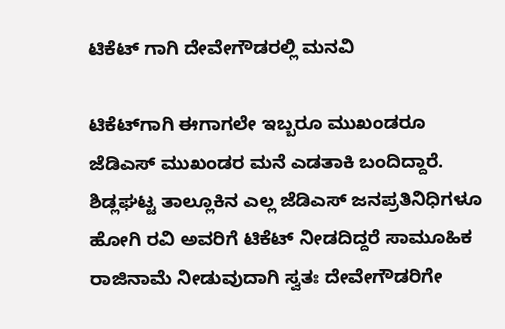ಟಿಕೆಟ್ ಗಾಗಿ ದೇವೇಗೌಡರಲ್ಲಿ ಮನವಿ

ಟಿಕೆಟ್‌ಗಾಗಿ ಈಗಾಗಲೇ ಇಬ್ಬರೂ ಮುಖಂಡರೂ ಜೆಡಿಎಸ್ ಮುಖಂಡರ ಮನೆ ಎಡತಾಕಿ ಬಂದಿದ್ದಾರೆ. ಶಿಡ್ಲಘಟ್ಟ ತಾಲ್ಲೂಕಿನ ಎಲ್ಲ ಜೆಡಿಎಸ್ ಜನಪ್ರತಿನಿಧಿಗಳೂ ಹೋಗಿ ರವಿ ಅವರಿಗೆ ಟಿಕೆಟ್ ನೀಡದಿದ್ದರೆ ಸಾಮೂಹಿಕ ರಾಜಿನಾಮೆ ನೀಡುವುದಾಗಿ ಸ್ವತಃ ದೇವೇಗೌಡರಿಗೇ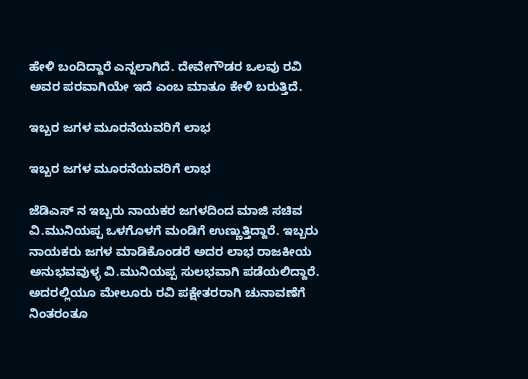ಹೇಳಿ ಬಂದಿದ್ದಾರೆ ಎನ್ನಲಾಗಿದೆ. ದೇವೇಗೌಡರ ಒಲವು ರವಿ ಅವರ ಪರವಾಗಿಯೇ ಇದೆ ಎಂಬ ಮಾತೂ ಕೇಳಿ ಬರುತ್ತಿದೆ.

ಇಬ್ಬರ ಜಗಳ ಮೂರನೆಯವರಿಗೆ ಲಾಭ

ಇಬ್ಬರ ಜಗಳ ಮೂರನೆಯವರಿಗೆ ಲಾಭ

ಜೆಡಿಎಸ್ ನ ಇಬ್ಬರು ನಾಯಕರ ಜಗಳದಿಂದ ಮಾಜಿ ಸಚಿವ ವಿ.ಮುನಿಯಪ್ಪ ಒಳಗೊಳಗೆ ಮಂಡಿಗೆ ಉಣ್ಣುತ್ತಿದ್ದಾರೆ. ಇಬ್ಬರು ನಾಯಕರು ಜಗಳ ಮಾಡಿಕೊಂಡರೆ ಅದರ ಲಾಭ ರಾಜಕೀಯ ಅನುಭವವುಳ್ಳ ವಿ.ಮುನಿಯಪ್ಪ ಸುಲಭವಾಗಿ ಪಡೆಯಲಿದ್ದಾರೆ. ಅದರಲ್ಲಿಯೂ ಮೇಲೂರು ರವಿ ಪಕ್ಷೇತರರಾಗಿ ಚುನಾವಣೆಗೆ ನಿಂತರಂತೂ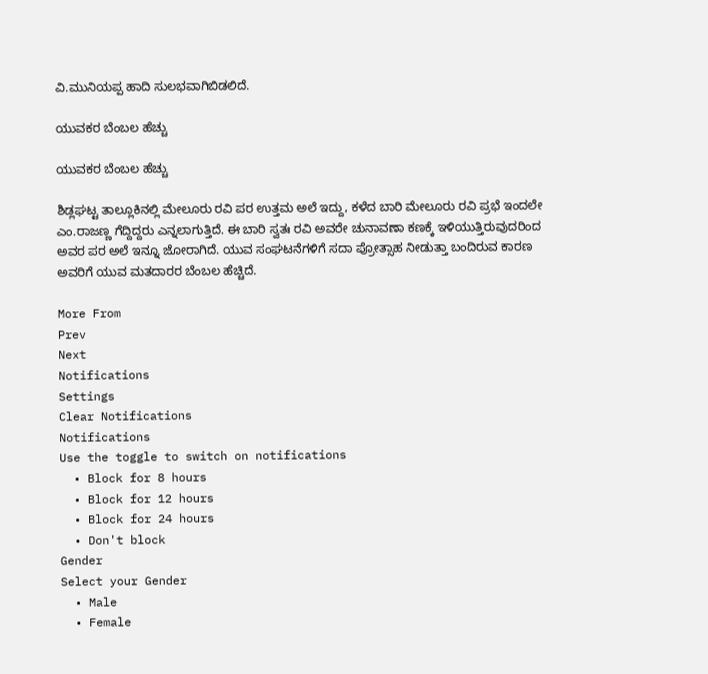ವಿ.ಮುನಿಯಪ್ಪ ಹಾದಿ ಸುಲಭವಾಗಿಬಿಡಲಿದೆ.

ಯುವಕರ ಬೆಂಬಲ ಹೆಚ್ಚು

ಯುವಕರ ಬೆಂಬಲ ಹೆಚ್ಚು

ಶಿಡ್ಲಘಟ್ಟ ತಾಲ್ಲೂಕಿನಲ್ಲಿ ಮೇಲೂರು ರವಿ ಪರ ಉತ್ತಮ ಅಲೆ ಇದ್ದು, ಕಳೆದ ಬಾರಿ ಮೇಲೂರು ರವಿ ಪ್ರಭೆ ಇಂದಲೇ ಎಂ.ರಾಜಣ್ಣ ಗೆದ್ದಿದ್ದರು ಎನ್ನಲಾಗುತ್ತಿದೆ. ಈ ಬಾರಿ ಸ್ವತಃ ರವಿ ಅವರೇ ಚುನಾವಣಾ ಕಣಕ್ಕೆ ಇಳಿಯುತ್ತಿರುವುದರಿಂದ ಅವರ ಪರ ಅಲೆ ಇನ್ನೂ ಜೋರಾಗಿದೆ. ಯುವ ಸಂಘಟನೆಗಳಿಗೆ ಸದಾ ಪ್ರೋತ್ಸಾಹ ನೀಡುತ್ತಾ ಬಂದಿರುವ ಕಾರಣ ಅವರಿಗೆ ಯುವ ಮತದಾರರ ಬೆಂಬಲ ಹೆಚ್ಚಿದೆ.

More From
Prev
Next
Notifications
Settings
Clear Notifications
Notifications
Use the toggle to switch on notifications
  • Block for 8 hours
  • Block for 12 hours
  • Block for 24 hours
  • Don't block
Gender
Select your Gender
  • Male
  • Female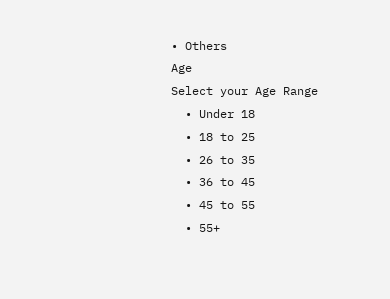• Others
Age
Select your Age Range
  • Under 18
  • 18 to 25
  • 26 to 35
  • 36 to 45
  • 45 to 55
  • 55+